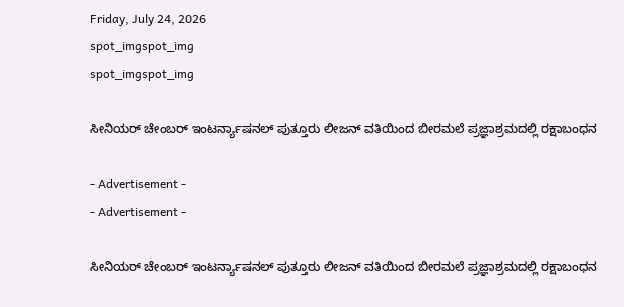Friday, July 24, 2026
spot_imgspot_img
spot_imgspot_img

ಸೀನಿಯರ್ ಚೇಂಬರ್ ಇಂಟರ್ನ್ಯಾಷನಲ್ ಪುತ್ತೂರು ಲೀಜನ್ ವತಿಯಿಂದ ಬೀರಮಲೆ ಪ್ರಜ್ಞಾಶ್ರಮದಲ್ಲಿ ರಕ್ಷಾಬಂಧನ

- Advertisement -
- Advertisement -

ಸೀನಿಯರ್ ಚೇಂಬರ್ ಇಂಟರ್ನ್ಯಾಷನಲ್ ಪುತ್ತೂರು ಲೀಜನ್ ವತಿಯಿಂದ ಬೀರಮಲೆ ಪ್ರಜ್ಞಾಶ್ರಮದಲ್ಲಿ ರಕ್ಷಾಬಂಧನ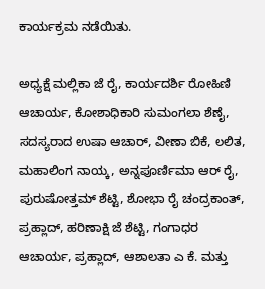ಕಾರ್ಯಕ್ರಮ ನಡೆಯಿತು.

ಅಧ್ಯಕ್ಷೆ ಮಲ್ಲಿಕಾ ಜೆ ರೈ, ಕಾರ್ಯದರ್ಶಿ ರೋಹಿಣಿ ಆಚಾರ್ಯ, ಕೋಶಾಧಿಕಾರಿ ಸುಮಂಗಲಾ ಶೆಣೈ, ಸದಸ್ಯರಾದ ಉಷಾ ಆಚಾರ್, ವೀಣಾ ಬಿಕೆ, ಲಲಿತ, ಮಹಾಲಿಂಗ ನಾಯ್ಕ, ಅನ್ನಪೂರ್ಣಿಮಾ ಆರ್ ರೈ, ಪುರುಷೋತ್ತಮ್ ಶೆಟ್ಟಿ, ಶೋಭಾ ರೈ ಚಂದ್ರಕಾಂತ್, ಪ್ರಹ್ಲಾದ್, ಹರಿಣಾಕ್ಷಿ ಜೆ ಶೆಟ್ಟಿ, ಗಂಗಾಧರ ಆಚಾರ್ಯ, ಪ್ರಹ್ಲಾದ್, ಆಶಾಲತಾ ಎ ಕೆ. ಮತ್ತು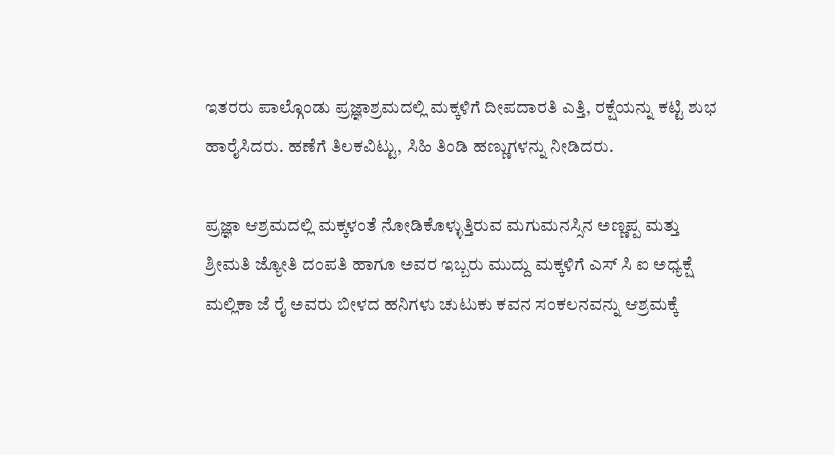ಇತರರು ಪಾಲ್ಗೊಂಡು ಪ್ರಜ್ಞಾಶ್ರಮದಲ್ಲಿ ಮಕ್ಕಳಿಗೆ ದೀಪದಾರತಿ ಎತ್ತಿ, ರಕ್ಷೆಯನ್ನು ಕಟ್ಟಿ ಶುಭ ಹಾರೈಸಿದರು. ಹಣೆಗೆ ತಿಲಕವಿಟ್ಟು, ಸಿಹಿ ತಿಂಡಿ ಹಣ್ಣುಗಳನ್ನು ನೀಡಿದರು.

ಪ್ರಜ್ಞಾ ಆಶ್ರಮದಲ್ಲಿ ಮಕ್ಕಳಂತೆ ನೋಡಿಕೊಳ್ಳುತ್ತಿರುವ ಮಗುಮನಸ್ಸಿನ ಅಣ್ಣಪ್ಪ ಮತ್ತು ಶ್ರೀಮತಿ ಜ್ಯೋತಿ ದಂಪತಿ ಹಾಗೂ ಅವರ ಇಬ್ಬರು ಮುದ್ದು ಮಕ್ಕಳಿಗೆ ಎಸ್ ಸಿ ಐ ಅಧ್ಯಕ್ಷೆ ಮಲ್ಲಿಕಾ ಜೆ ರೈ ಅವರು ಬೀಳದ ಹನಿಗಳು ಚುಟುಕು ಕವನ ಸಂಕಲನವನ್ನು ಆಶ್ರಮಕ್ಕೆ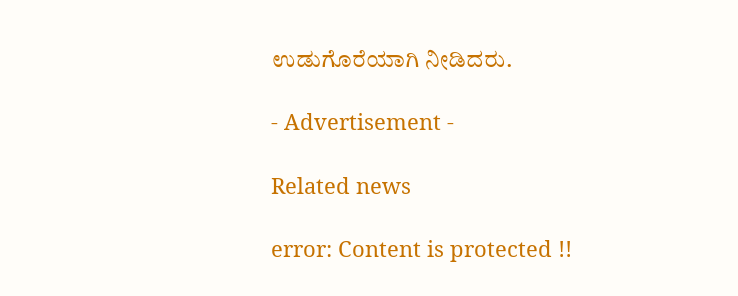ಉಡುಗೊರೆಯಾಗಿ ನೀಡಿದರು.

- Advertisement -

Related news

error: Content is protected !!